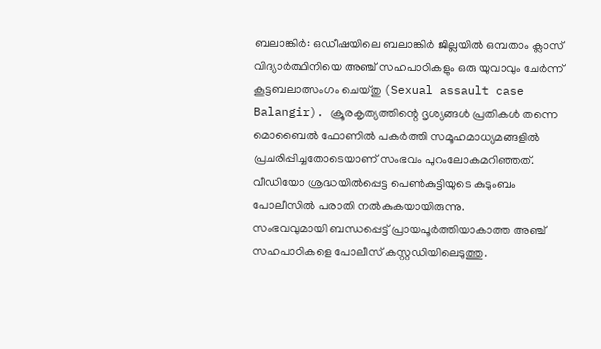ബലാങ്കിർ: ഒഡീഷയിലെ ബലാങ്കിർ ജില്ലയിൽ ഒമ്പതാം ക്ലാസ് വിദ്യാർത്ഥിനിയെ അഞ്ച് സഹപാഠികളും ഒരു യുവാവും ചേർന്ന് കൂട്ടബലാത്സംഗം ചെയ്തു (Sexual assault case Balangir). ക്രൂരകൃത്യത്തിന്റെ ദൃശ്യങ്ങൾ പ്രതികൾ തന്നെ മൊബൈൽ ഫോണിൽ പകർത്തി സമൂഹമാധ്യമങ്ങളിൽ പ്രചരിപ്പിച്ചതോടെയാണ് സംഭവം പുറംലോകമറിഞ്ഞത്. വീഡിയോ ശ്രദ്ധയിൽപ്പെട്ട പെൺകുട്ടിയുടെ കുടുംബം പോലീസിൽ പരാതി നൽകുകയായിരുന്നു.
സംഭവവുമായി ബന്ധപ്പെട്ട് പ്രായപൂർത്തിയാകാത്ത അഞ്ച് സഹപാഠികളെ പോലീസ് കസ്റ്റഡിയിലെടുത്തു.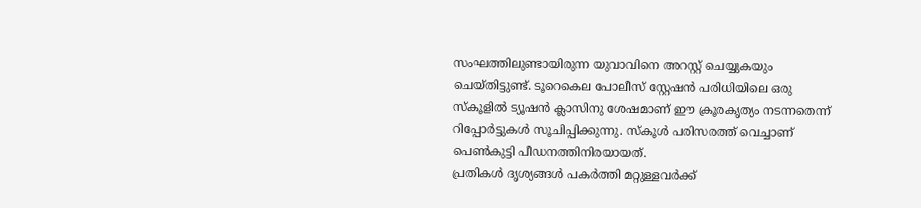സംഘത്തിലുണ്ടായിരുന്ന യുവാവിനെ അറസ്റ്റ് ചെയ്യുകയും ചെയ്തിട്ടുണ്ട്. ടൂറെകെല പോലീസ് സ്റ്റേഷൻ പരിധിയിലെ ഒരു സ്കൂളിൽ ട്യൂഷൻ ക്ലാസിനു ശേഷമാണ് ഈ ക്രൂരകൃത്യം നടന്നതെന്ന് റിപ്പോർട്ടുകൾ സൂചിപ്പിക്കുന്നു. സ്കൂൾ പരിസരത്ത് വെച്ചാണ് പെൺകുട്ടി പീഡനത്തിനിരയായത്.
പ്രതികൾ ദൃശ്യങ്ങൾ പകർത്തി മറ്റുള്ളവർക്ക്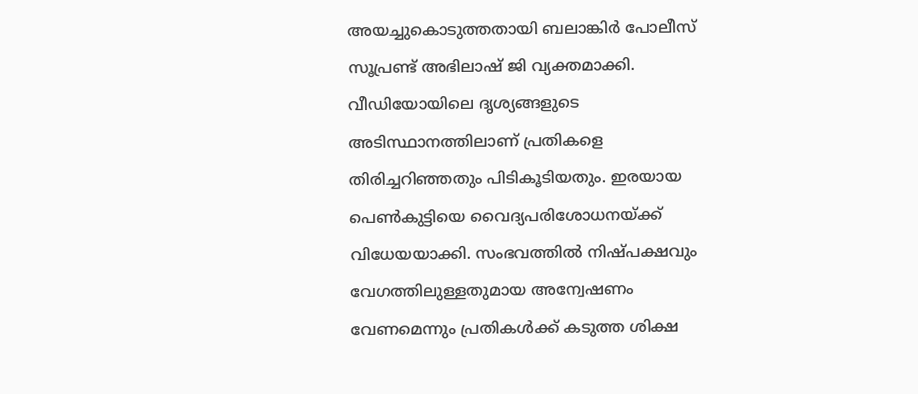അയച്ചുകൊടുത്തതായി ബലാങ്കിർ പോലീസ് സൂപ്രണ്ട് അഭിലാഷ് ജി വ്യക്തമാക്കി. വീഡിയോയിലെ ദൃശ്യങ്ങളുടെ അടിസ്ഥാനത്തിലാണ് പ്രതികളെ തിരിച്ചറിഞ്ഞതും പിടികൂടിയതും. ഇരയായ പെൺകുട്ടിയെ വൈദ്യപരിശോധനയ്ക്ക് വിധേയയാക്കി. സംഭവത്തിൽ നിഷ്പക്ഷവും വേഗത്തിലുള്ളതുമായ അന്വേഷണം വേണമെന്നും പ്രതികൾക്ക് കടുത്ത ശിക്ഷ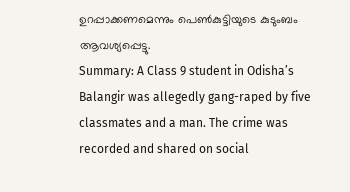ഉറപ്പാക്കണമെന്നും പെൺകുട്ടിയുടെ കുടുംബം ആവശ്യപ്പെട്ടു.
Summary: A Class 9 student in Odisha’s Balangir was allegedly gang-raped by five classmates and a man. The crime was recorded and shared on social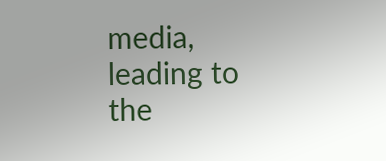media, leading to the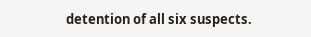detention of all six suspects.